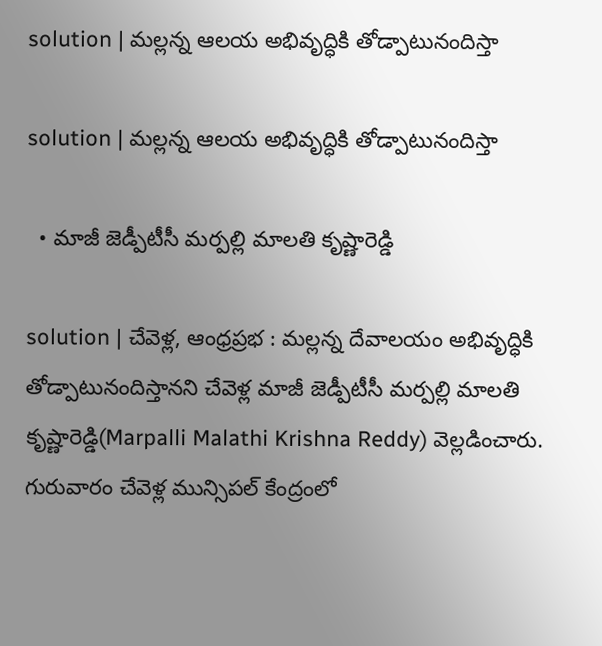solution | మల్లన్న ఆలయ అభివృద్ధికి తోడ్పాటునందిస్తా

solution | మల్లన్న ఆలయ అభివృద్ధికి తోడ్పాటునందిస్తా

  • మాజీ జెడ్పీటీసీ మర్పల్లి మాలతి కృష్ణారెడ్డి

solution | చేవెళ్ల, ఆంధ్రప్రభ : మల్లన్న దేవాలయం అభివృద్ధికి తోడ్పాటునందిస్తానని చేవెళ్ల మాజీ జెడ్పీటీసీ మర్పల్లి మాలతి కృష్ణారెడ్డి(Marpalli Malathi Krishna Reddy) వెల్లడించారు. గురువారం చేవెళ్ల మున్సిపల్ కేంద్రంలో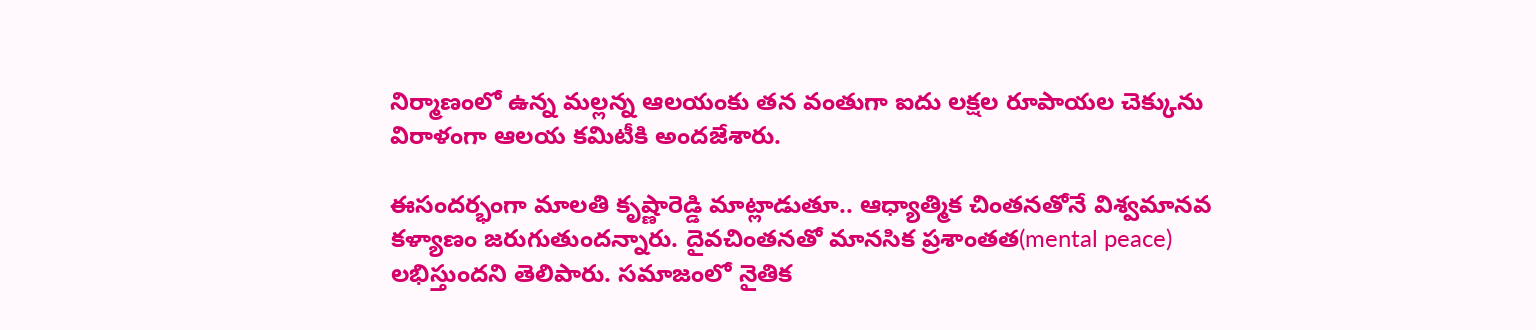నిర్మాణంలో ఉన్న మల్లన్న ఆలయంకు తన వంతుగా ఐదు లక్షల రూపాయల చెక్కును విరాళంగా ఆలయ కమిటీకి అందజేశారు.

ఈసందర్భంగా మాలతి కృష్ణారెడ్డి మాట్లాడుతూ.. ఆధ్యాత్మిక చింతనతోనే విశ్వమానవ కళ్యాణం జరుగుతుందన్నారు. దైవచింతనతో మానసిక ప్రశాంతత(mental peace) లభిస్తుందని తెలిపారు. సమాజంలో నైతిక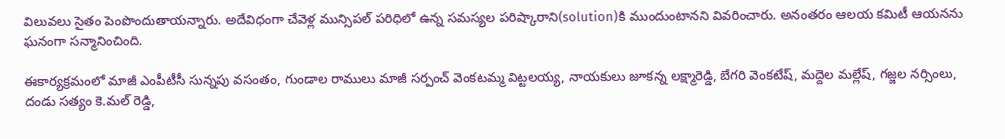విలువలు సైతం పెంపొందుతాయన్నారు. అదేవిధంగా చేవెళ్ల మున్సిపల్ పరిధిలో ఉన్న సమస్యల పరిష్కారాని(solution)కి ముందుంటానని వివరించారు. అనంతరం ఆలయ కమిటీ ఆయనను ఘనంగా సన్మానించింది.

ఈకార్యక్రమంలో మాజీ ఎంపీటీసీ సున్నపు వసంతం, గుండాల రాములు మాజీ సర్పంచ్ వెంకటమ్మ విట్టలయ్య, నాయకులు జూకన్న లక్ష్మారెడ్డి, బేగరి వెంకటేష్, మద్దెల మల్లేష్, గజ్జల నర్సింలు, దండు సత్యం కె.మల్ రెడ్డి,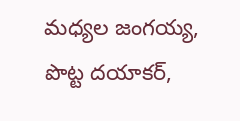మధ్యల జంగయ్య, పొట్ట దయాకర్,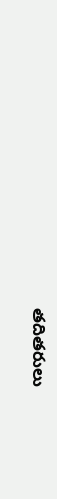తదితరులు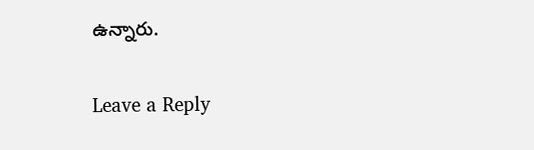ఉన్నారు.

Leave a Reply